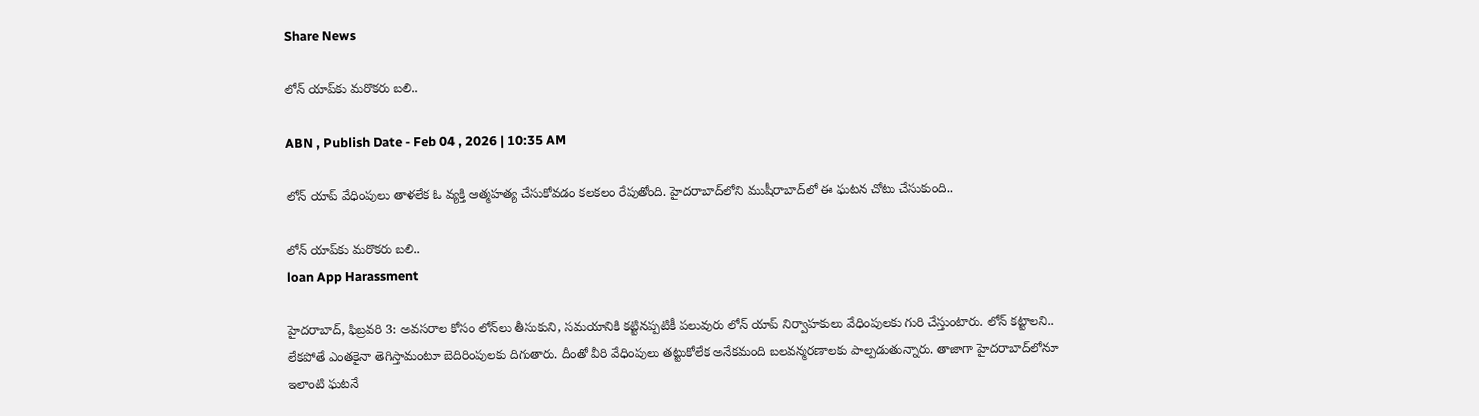Share News

లోన్‌ యాప్‌కు మరొకరు బలి..

ABN , Publish Date - Feb 04 , 2026 | 10:35 AM

లోన్ యాప్ వేధింపులు తాళలేక ఓ వ్యక్తి ఆత్మహత్య చేసుకోవడం కలకలం రేపుతోంది. హైదరాబాద్‌లోని ముషీరాబాద్‌లో ఈ ఘటన చోటు చేసుకుంది..

లోన్‌ యాప్‌కు మరొకరు బలి..
loan App Harassment

హైదరాబాద్, ఫిబ్రవరి 3: అవసరాల కోసం లోన్‌లు తీసుకుని, సమయానికి కట్టినప్పటికీ పలువురు లోన్ యాప్‌ నిర్వాహకులు వేధింపులకు గురి చేస్తుంటారు. లోన్ కట్టాలని.. లేకపోతే ఎంతకైనా తెగిస్తామంటూ బెదిరింపులకు దిగుతారు. దీంతో వీరి వేధింపులు తట్టుకోలేక అనేకమంది బలవన్మరణాలకు పాల్పడుతున్నారు. తాజాగా హైదరాబాద్‌లోనూ ఇలాంటి ఘటనే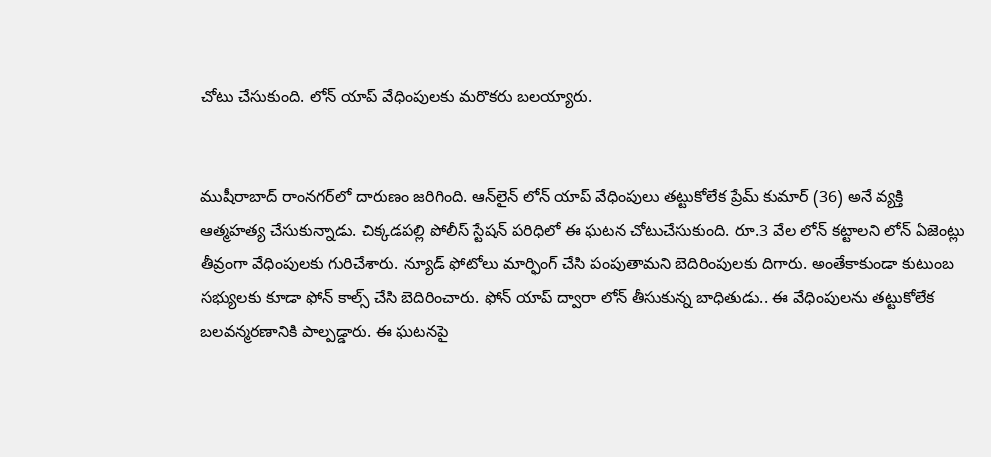చోటు చేసుకుంది. లోన్ యాప్‌ వేధింపులకు మరొకరు బలయ్యారు.


ముషీరాబాద్ రాంనగర్‌లో దారుణం జరిగింది. ఆన్‌లైన్ లోన్ యాప్ వేధింపులు తట్టుకోలేక ప్రేమ్ కుమార్ (36) అనే వ్యక్తి ఆత్మహత్య చేసుకున్నాడు. చిక్కడపల్లి పోలీస్ స్టేషన్ పరిధిలో ఈ ఘటన చోటుచేసుకుంది. రూ.3 వేల లోన్ కట్టాలని లోన్ ఏజెంట్లు తీవ్రంగా వేధింపులకు గురిచేశారు. న్యూడ్ ఫోటోలు మార్ఫింగ్ చేసి పంపుతామని బెదిరింపులకు దిగారు. అంతేకాకుండా కుటుంబ సభ్యులకు కూడా ఫోన్ కాల్స్ చేసి బెదిరించారు. ఫోన్ యాప్ ద్వారా లోన్ తీసుకున్న బాధితుడు.. ఈ వేధింపులను తట్టుకోలేక బలవన్మరణానికి పాల్పడ్డారు. ఈ ఘటనపై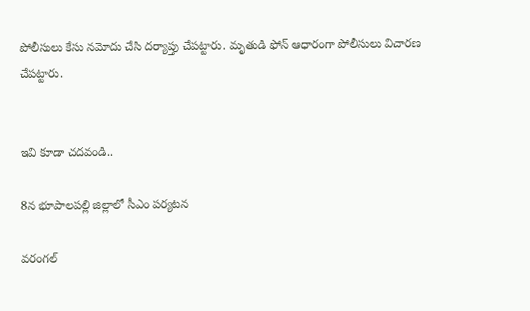పోలీసులు కేసు నమోదు చేసి దర్యాప్తు చేపట్టారు. మృతుడి ఫోన్ ఆధారంగా పోలీసులు విచారణ చేపట్టారు.


ఇవి కూడా చదవండి..

8న భూపాలపల్లి జిల్లాలో సీఎం పర్యటన

వరంగల్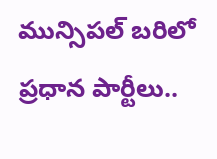మున్సిపల్ బరిలో ప్రధాన పార్టీలు..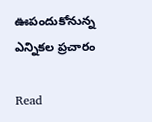ఊపందుకోనున్న ఎన్నికల ప్రచారం

Read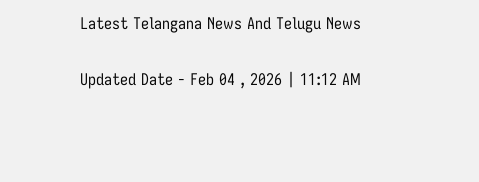Latest Telangana News And Telugu News

Updated Date - Feb 04 , 2026 | 11:12 AM